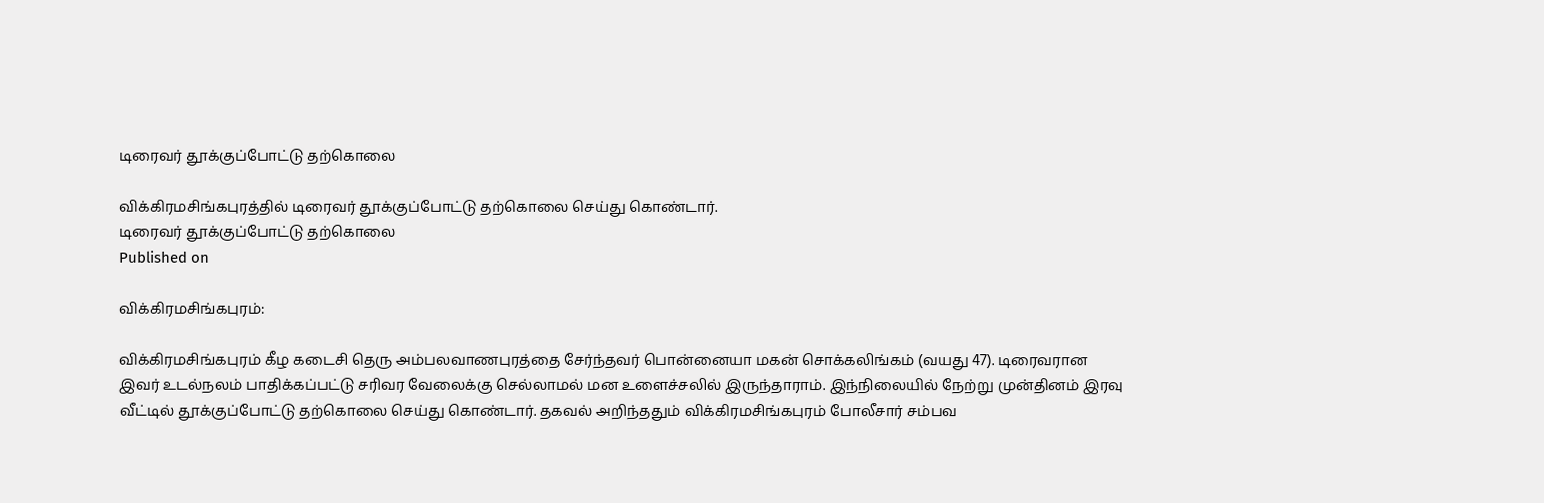டிரைவர் தூக்குப்போட்டு தற்கொலை

விக்கிரமசிங்கபுரத்தில் டிரைவர் தூக்குப்போட்டு தற்கொலை செய்து கொண்டார்.
டிரைவர் தூக்குப்போட்டு தற்கொலை
Published on

விக்கிரமசிங்கபுரம்:

விக்கிரமசிங்கபுரம் கீழ கடைசி தெரு அம்பலவாணபுரத்தை சேர்ந்தவர் பொன்னையா மகன் சொக்கலிங்கம் (வயது 47). டிரைவரான இவர் உடல்நலம் பாதிக்கப்பட்டு சரிவர வேலைக்கு செல்லாமல் மன உளைச்சலில் இருந்தாராம். இந்நிலையில் நேற்று முன்தினம் இரவு வீட்டில் தூக்குப்போட்டு தற்கொலை செய்து கொண்டார். தகவல் அறிந்ததும் விக்கிரமசிங்கபுரம் போலீசார் சம்பவ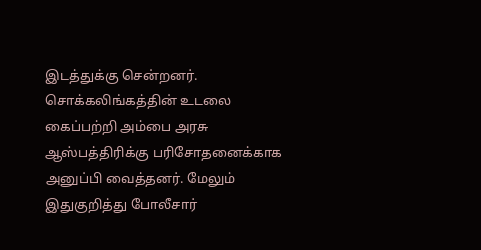இடத்துக்கு சென்றனர். சொக்கலிங்கத்தின் உடலை கைப்பற்றி அம்பை அரசு ஆஸ்பத்திரிக்கு பரிசோதனைக்காக அனுப்பி வைத்தனர். மேலும் இதுகுறித்து போலீசார்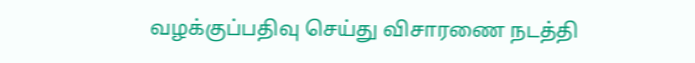வழக்குப்பதிவு செய்து விசாரணை நடத்தி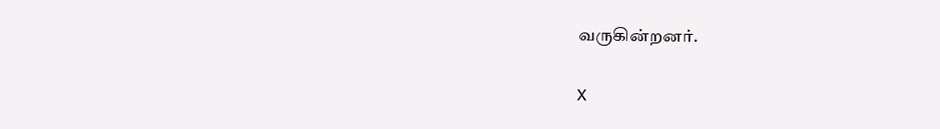வருகின்றனர்.

X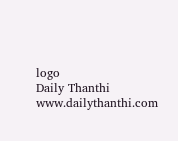logo
Daily Thanthi
www.dailythanthi.com